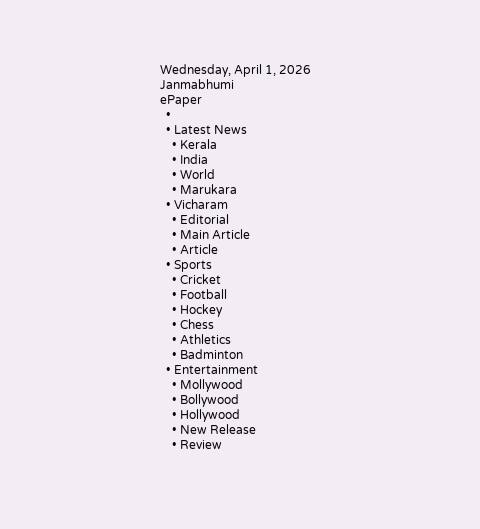Wednesday, April 1, 2026
Janmabhumi
ePaper
  •
  • Latest News
    • Kerala
    • India
    • World
    • Marukara
  • Vicharam
    • Editorial
    • Main Article
    • Article
  • Sports
    • Cricket
    • Football
    • Hockey
    • Chess
    • Athletics
    • Badminton
  • Entertainment
    • Mollywood
    • Bollywood
    • Hollywood
    • New Release
    • Review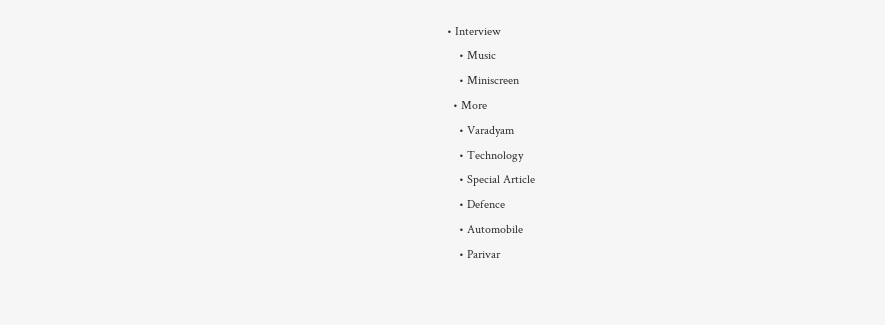• Interview
    • Music
    • Miniscreen
  • More
    • Varadyam
    • Technology
    • Special Article
    • Defence
    • Automobile
    • Parivar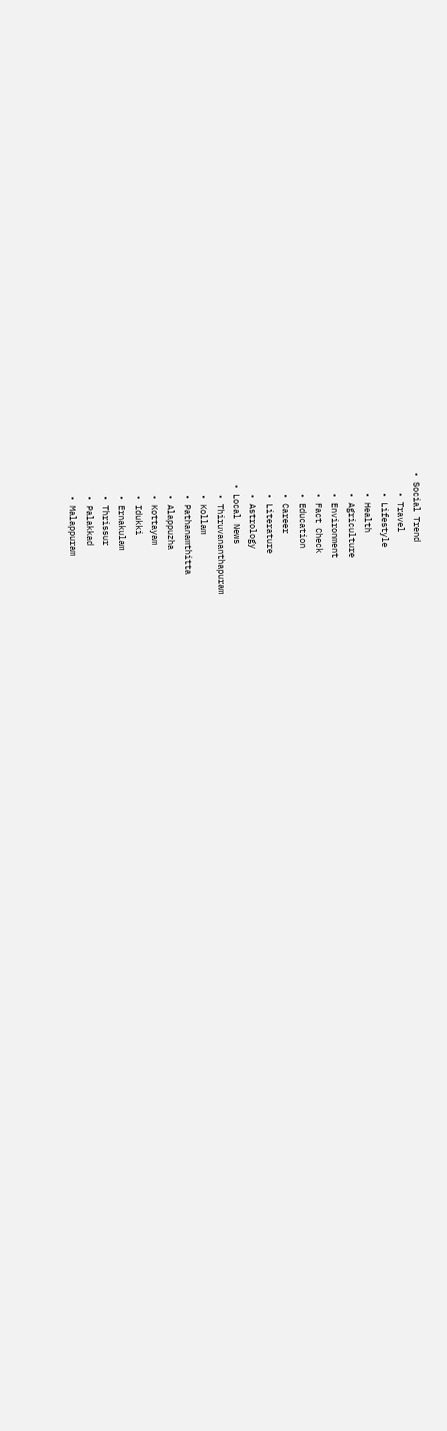• Social Trend
    • Travel
    • Lifestyle
    • Health
    • Agriculture
    • Environment
    • Fact Check
    • Education
    • Career
    • Literature
    • Astrology
  • Local News
    • Thiruvananthapuram
    • Kollam
    • Pathanamthitta
    • Alappuzha
    • Kottayam
    • Idukki
    • Ernakulam
    • Thrissur
    • Palakkad
    • Malappuram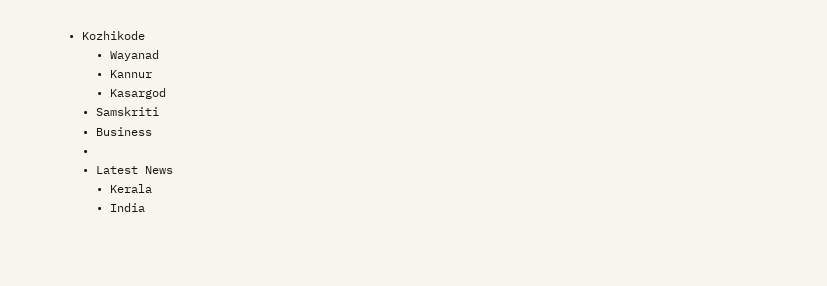• Kozhikode
    • Wayanad
    • Kannur
    • Kasargod
  • Samskriti
  • Business
  •
  • Latest News
    • Kerala
    • India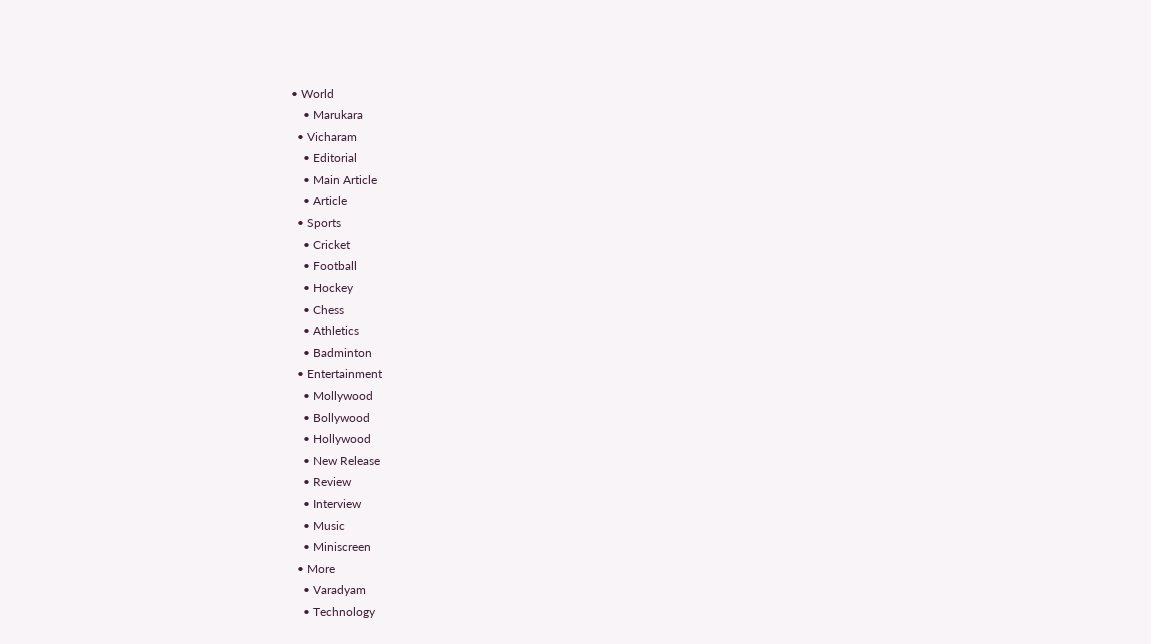• World
    • Marukara
  • Vicharam
    • Editorial
    • Main Article
    • Article
  • Sports
    • Cricket
    • Football
    • Hockey
    • Chess
    • Athletics
    • Badminton
  • Entertainment
    • Mollywood
    • Bollywood
    • Hollywood
    • New Release
    • Review
    • Interview
    • Music
    • Miniscreen
  • More
    • Varadyam
    • Technology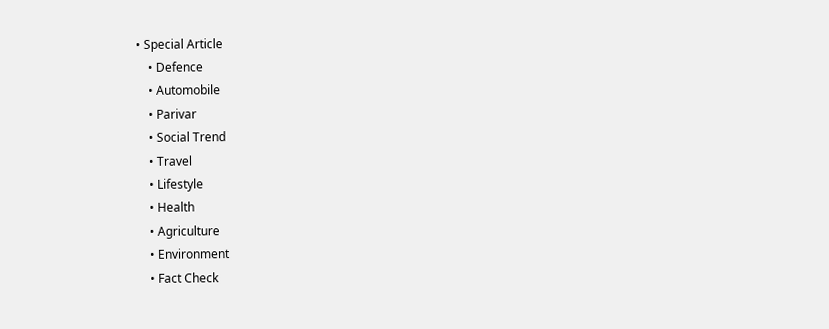• Special Article
    • Defence
    • Automobile
    • Parivar
    • Social Trend
    • Travel
    • Lifestyle
    • Health
    • Agriculture
    • Environment
    • Fact Check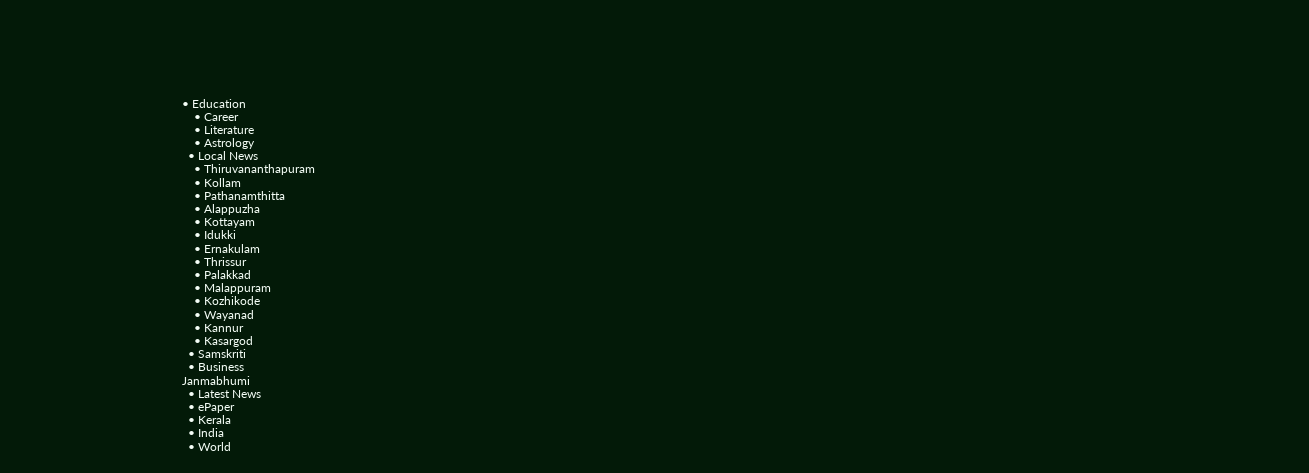• Education
    • Career
    • Literature
    • Astrology
  • Local News
    • Thiruvananthapuram
    • Kollam
    • Pathanamthitta
    • Alappuzha
    • Kottayam
    • Idukki
    • Ernakulam
    • Thrissur
    • Palakkad
    • Malappuram
    • Kozhikode
    • Wayanad
    • Kannur
    • Kasargod
  • Samskriti
  • Business
Janmabhumi
  • Latest News
  • ePaper
  • Kerala
  • India
  • World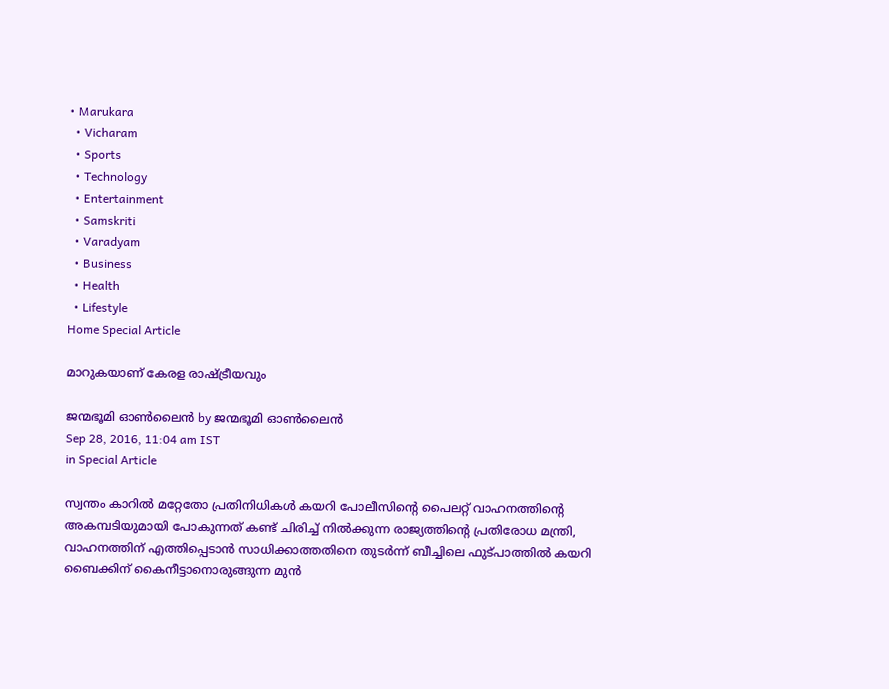• Marukara
  • Vicharam
  • Sports
  • Technology
  • Entertainment
  • Samskriti
  • Varadyam
  • Business
  • Health
  • Lifestyle
Home Special Article

മാറുകയാണ് കേരള രാഷ്‌ട്രീയവും

ജന്മഭൂമി ഓണ്‍ലൈന്‍ by ജന്മഭൂമി ഓണ്‍ലൈന്‍
Sep 28, 2016, 11:04 am IST
in Special Article

സ്വന്തം കാറില്‍ മറ്റേതോ പ്രതിനിധികള്‍ കയറി പോലീസിന്റെ പൈലറ്റ് വാഹനത്തിന്റെ അകമ്പടിയുമായി പോകുന്നത് കണ്ട് ചിരിച്ച് നില്‍ക്കുന്ന രാജ്യത്തിന്റെ പ്രതിരോധ മന്ത്രി, വാഹനത്തിന് എത്തിപ്പെടാന്‍ സാധിക്കാത്തതിനെ തുടര്‍ന്ന് ബീച്ചിലെ ഫുട്പാത്തില്‍ കയറി ബൈക്കിന് കൈനീട്ടാനൊരുങ്ങുന്ന മുന്‍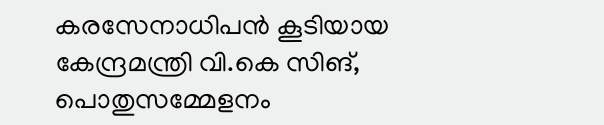കരസേനാധിപന്‍ കൂടിയായ കേന്ദ്രമന്ത്രി വി.കെ സിങ്, പൊതുസമ്മേളനം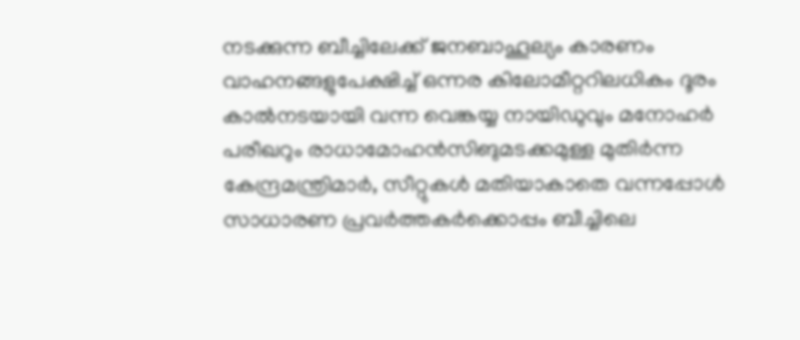നടക്കുന്ന ബീച്ചിലേക്ക് ജനബാഹൂല്യം കാരണം വാഹനങ്ങളുപേക്ഷിച്ച് ഒന്നര കിലോമീറ്ററിലധികം ദൂരം കാല്‍നടയായി വന്ന വെങ്കയ്യ നായിഡുവും മനോഹര്‍ പരീഖറും രാധാമോഹന്‍സിങുമടക്കമുള്ള മുതിര്‍ന്ന കേന്ദ്രമന്ത്രിമാര്‍, സീറ്റുകള്‍ മതിയാകാതെ വന്നപ്പോള്‍ സാധാരണ പ്രവര്‍ത്തകര്‍ക്കൊപ്പം ബീച്ചിലെ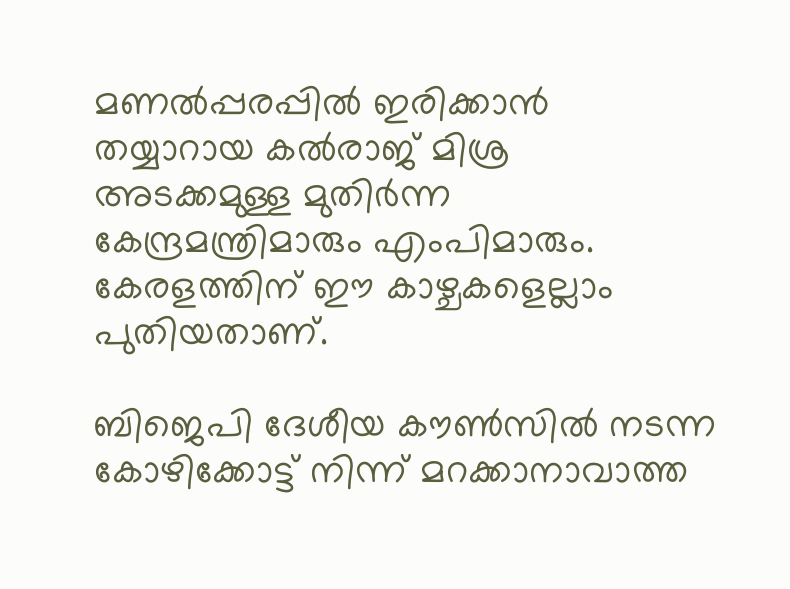മണല്‍പ്പരപ്പില്‍ ഇരിക്കാന്‍ തയ്യാറായ കല്‍രാജ് മിശ്ര അടക്കമുള്ള മുതിര്‍ന്ന കേന്ദ്രമന്ത്രിമാരും എംപിമാരും. കേരളത്തിന് ഈ കാഴ്ചകളെല്ലാം പുതിയതാണ്.

ബിജെപി ദേശീയ കൗണ്‍സില്‍ നടന്ന കോഴിക്കോട്ട് നിന്ന് മറക്കാനാവാത്ത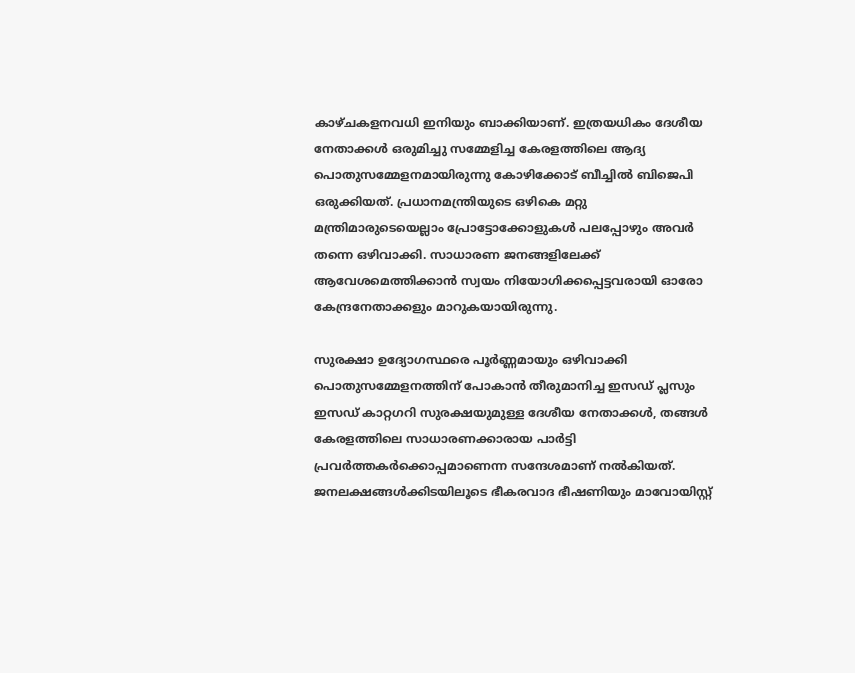കാഴ്ചകളനവധി ഇനിയും ബാക്കിയാണ്. ഇത്രയധികം ദേശീയ നേതാക്കള്‍ ഒരുമിച്ചു സമ്മേളിച്ച കേരളത്തിലെ ആദ്യ പൊതുസമ്മേളനമായിരുന്നു കോഴിക്കോട് ബീച്ചില്‍ ബിജെപി ഒരുക്കിയത്. പ്രധാനമന്ത്രിയുടെ ഒഴികെ മറ്റു മന്ത്രിമാരുടെയെല്ലാം പ്രോട്ടോക്കോളുകള്‍ പലപ്പോഴും അവര്‍ തന്നെ ഒഴിവാക്കി. സാധാരണ ജനങ്ങളിലേക്ക് ആവേശമെത്തിക്കാന്‍ സ്വയം നിയോഗിക്കപ്പെട്ടവരായി ഓരോ കേന്ദ്രനേതാക്കളും മാറുകയായിരുന്നു.

സുരക്ഷാ ഉദ്യോഗസ്ഥരെ പൂര്‍ണ്ണമായും ഒഴിവാക്കി പൊതുസമ്മേളനത്തിന് പോകാന്‍ തീരുമാനിച്ച ഇസഡ് പ്ലസും ഇസഡ് കാറ്റഗറി സുരക്ഷയുമുള്ള ദേശീയ നേതാക്കള്‍, തങ്ങള്‍ കേരളത്തിലെ സാധാരണക്കാരായ പാര്‍ട്ടി പ്രവര്‍ത്തകര്‍ക്കൊപ്പമാണെന്ന സന്ദേശമാണ് നല്‍കിയത്. ജനലക്ഷങ്ങള്‍ക്കിടയിലൂടെ ഭീകരവാദ ഭീഷണിയും മാവോയിസ്റ്റ്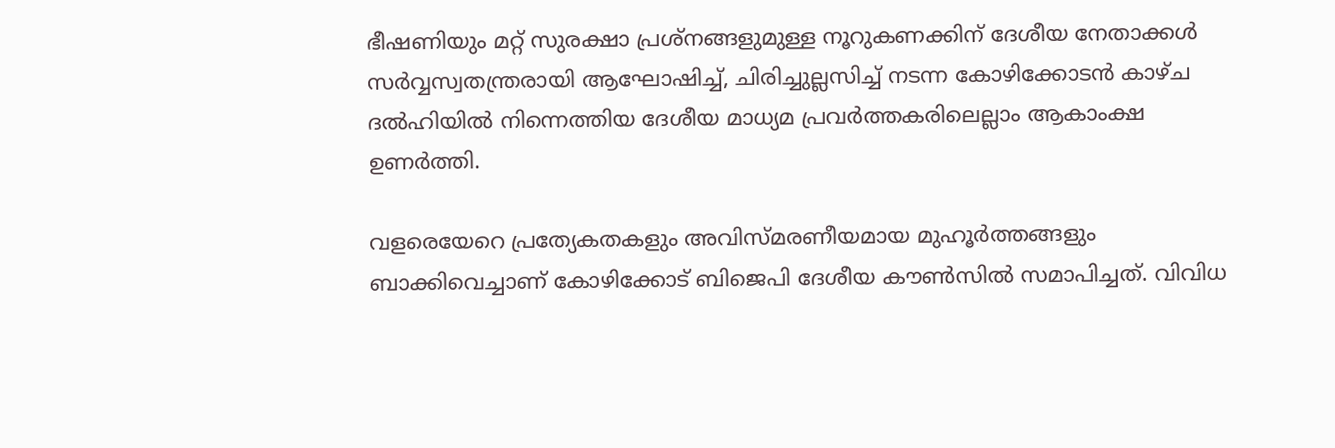ഭീഷണിയും മറ്റ് സുരക്ഷാ പ്രശ്‌നങ്ങളുമുള്ള നൂറുകണക്കിന് ദേശീയ നേതാക്കള്‍ സര്‍വ്വസ്വതന്ത്രരായി ആഘോഷിച്ച്, ചിരിച്ചുല്ലസിച്ച് നടന്ന കോഴിക്കോടന്‍ കാഴ്ച ദല്‍ഹിയില്‍ നിന്നെത്തിയ ദേശീയ മാധ്യമ പ്രവര്‍ത്തകരിലെല്ലാം ആകാംക്ഷ ഉണര്‍ത്തി.

വളരെയേറെ പ്രത്യേകതകളും അവിസ്മരണീയമായ മുഹൂര്‍ത്തങ്ങളും ബാക്കിവെച്ചാണ് കോഴിക്കോട് ബിജെപി ദേശീയ കൗണ്‍സില്‍ സമാപിച്ചത്. വിവിധ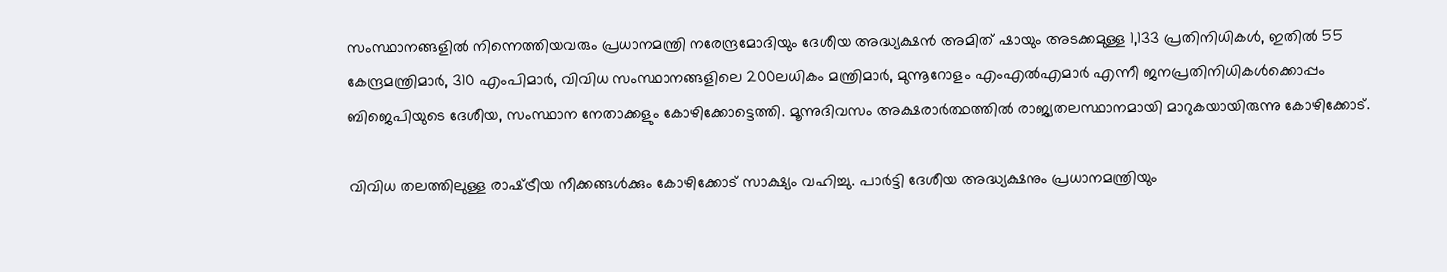സംസ്ഥാനങ്ങളില്‍ നിന്നെത്തിയവരും പ്രധാനമന്ത്രി നരേന്ദ്രമോദിയും ദേശീയ അദ്ധ്യക്ഷന്‍ അമിത് ഷായും അടക്കമുള്ള 1,133 പ്രതിനിധികള്‍, ഇതില്‍ 55 കേന്ദ്രമന്ത്രിമാര്‍, 310 എംപിമാര്‍, വിവിധ സംസ്ഥാനങ്ങളിലെ 200ലധികം മന്ത്രിമാര്‍, മുന്നൂറോളം എംഎല്‍എമാര്‍ എന്നീ ജനപ്രതിനിധികള്‍ക്കൊപ്പം ബിജെപിയുടെ ദേശീയ, സംസ്ഥാന നേതാക്കളും കോഴിക്കോട്ടെത്തി. മൂന്നുദിവസം അക്ഷരാര്‍ത്ഥത്തില്‍ രാജ്യതലസ്ഥാനമായി മാറുകയായിരുന്നു കോഴിക്കോട്.

വിവിധ തലത്തിലുള്ള രാഷ്‌ട്രീയ നീക്കങ്ങള്‍ക്കും കോഴിക്കോട് സാക്ഷ്യം വഹിച്ചു. പാര്‍ട്ടി ദേശീയ അദ്ധ്യക്ഷനും പ്രധാനമന്ത്രിയും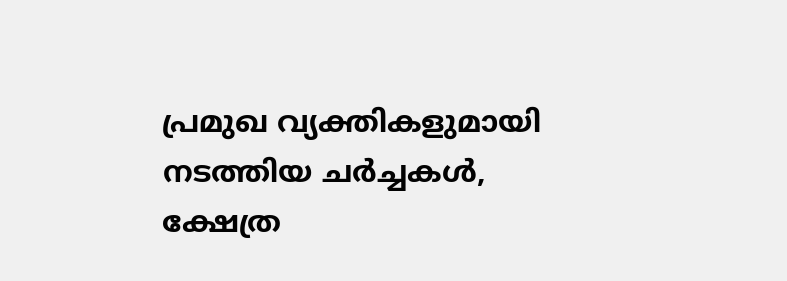പ്രമുഖ വ്യക്തികളുമായി നടത്തിയ ചര്‍ച്ചകള്‍, ക്ഷേത്ര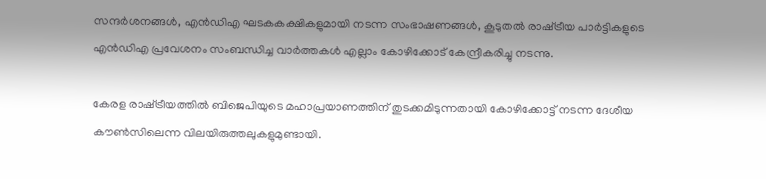സന്ദര്‍ശനങ്ങള്‍, എന്‍ഡിഎ ഘടകകക്ഷികളുമായി നടന്ന സംഭാഷണങ്ങള്‍, കൂടുതല്‍ രാഷ്‌ട്രീയ പാര്‍ട്ടികളുടെ എന്‍ഡിഎ പ്രവേശനം സംബന്ധിച്ച വാര്‍ത്തകള്‍ എല്ലാം കോഴിക്കോട് കേന്ദ്രീകരിച്ചു നടന്നു.

കേരള രാഷ്‌ട്രീയത്തില്‍ ബിജെപിയുടെ മഹാപ്രയാണത്തിന് തുടക്കമിടുന്നതായി കോഴിക്കോട്ട് നടന്ന ദേശീയ കൗണ്‍സിലെന്ന വിലയിരുത്തലുകളുമുണ്ടായി.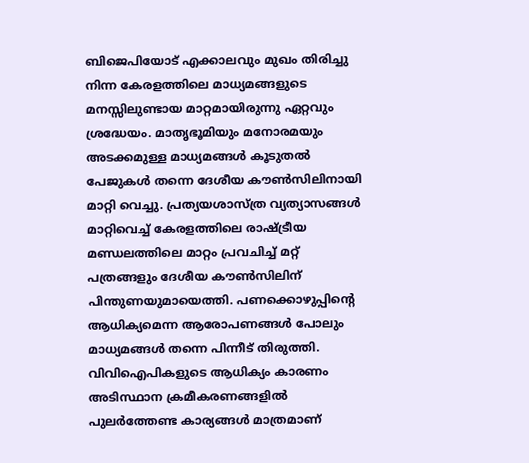ബിജെപിയോട് എക്കാലവും മുഖം തിരിച്ചു നിന്ന കേരളത്തിലെ മാധ്യമങ്ങളുടെ മനസ്സിലുണ്ടായ മാറ്റമായിരുന്നു ഏറ്റവും ശ്രദ്ധേയം. മാതൃഭൂമിയും മനോരമയും അടക്കമുള്ള മാധ്യമങ്ങള്‍ കൂടുതല്‍ പേജുകള്‍ തന്നെ ദേശീയ കൗണ്‍സിലിനായി മാറ്റി വെച്ചു. പ്രത്യയശാസ്ത്ര വ്യത്യാസങ്ങള്‍ മാറ്റിവെച്ച് കേരളത്തിലെ രാഷ്‌ട്രീയ മണ്ഡലത്തിലെ മാറ്റം പ്രവചിച്ച് മറ്റ് പത്രങ്ങളും ദേശീയ കൗണ്‍സിലിന് പിന്തുണയുമായെത്തി. പണക്കൊഴുപ്പിന്റെ ആധിക്യമെന്ന ആരോപണങ്ങള്‍ പോലും മാധ്യമങ്ങള്‍ തന്നെ പിന്നീട് തിരുത്തി. വിവിഐപികളുടെ ആധിക്യം കാരണം അടിസ്ഥാന ക്രമീകരണങ്ങളില്‍ പുലര്‍ത്തേണ്ട കാര്യങ്ങള്‍ മാത്രമാണ്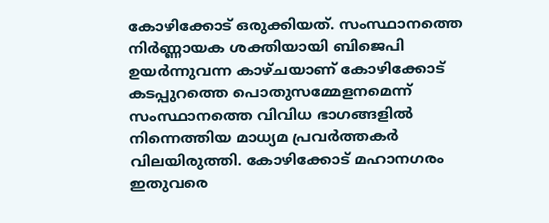കോഴിക്കോട് ഒരുക്കിയത്. സംസ്ഥാനത്തെ നിര്‍ണ്ണായക ശക്തിയായി ബിജെപി ഉയര്‍ന്നുവന്ന കാഴ്ചയാണ് കോഴിക്കോട് കടപ്പുറത്തെ പൊതുസമ്മേളനമെന്ന് സംസ്ഥാനത്തെ വിവിധ ഭാഗങ്ങളില്‍ നിന്നെത്തിയ മാധ്യമ പ്രവര്‍ത്തകര്‍ വിലയിരുത്തി. കോഴിക്കോട് മഹാനഗരം ഇതുവരെ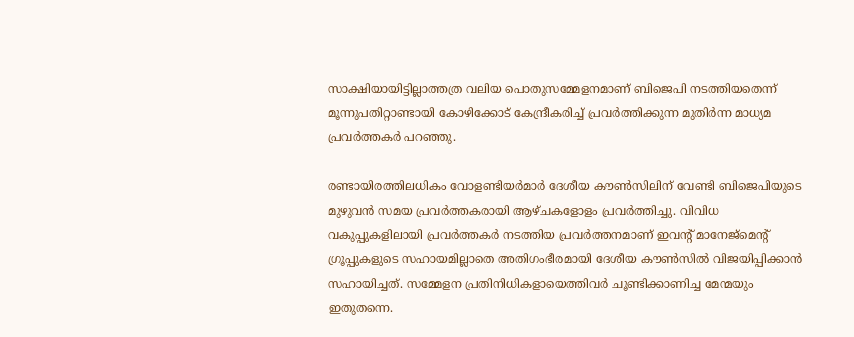സാക്ഷിയായിട്ടില്ലാത്തത്ര വലിയ പൊതുസമ്മേളനമാണ് ബിജെപി നടത്തിയതെന്ന് മൂന്നുപതിറ്റാണ്ടായി കോഴിക്കോട് കേന്ദ്രീകരിച്ച് പ്രവര്‍ത്തിക്കുന്ന മുതിര്‍ന്ന മാധ്യമ പ്രവര്‍ത്തകര്‍ പറഞ്ഞു.

രണ്ടായിരത്തിലധികം വോളണ്ടിയര്‍മാര്‍ ദേശീയ കൗണ്‍സിലിന് വേണ്ടി ബിജെപിയുടെ മുഴുവന്‍ സമയ പ്രവര്‍ത്തകരായി ആഴ്ചകളോളം പ്രവര്‍ത്തിച്ചു. വിവിധ വകുപ്പുകളിലായി പ്രവര്‍ത്തകര്‍ നടത്തിയ പ്രവര്‍ത്തനമാണ് ഇവന്റ് മാനേജ്‌മെന്റ് ഗ്രൂപ്പുകളുടെ സഹായമില്ലാതെ അതിഗംഭീരമായി ദേശീയ കൗണ്‍സില്‍ വിജയിപ്പിക്കാന്‍ സഹായിച്ചത്. സമ്മേളന പ്രതിനിധികളായെത്തിവര്‍ ചൂണ്ടിക്കാണിച്ച മേന്മയും ഇതുതന്നെ.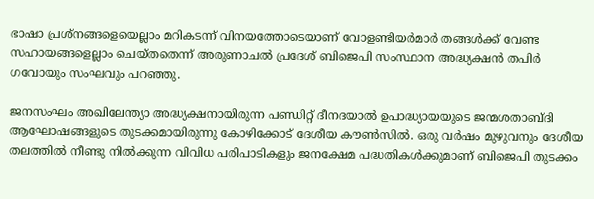ഭാഷാ പ്രശ്‌നങ്ങളെയെല്ലാം മറികടന്ന് വിനയത്തോടെയാണ് വോളണ്ടിയര്‍മാര്‍ തങ്ങള്‍ക്ക് വേണ്ട സഹായങ്ങളെല്ലാം ചെയ്തതെന്ന് അരുണാചല്‍ പ്രദേശ് ബിജെപി സംസ്ഥാന അദ്ധ്യക്ഷന്‍ തപിര്‍ ഗവോയും സംഘവും പറഞ്ഞു.

ജനസംഘം അഖിലേന്ത്യാ അദ്ധ്യക്ഷനായിരുന്ന പണ്ഡിറ്റ് ദീനദയാല്‍ ഉപാദ്ധ്യായയുടെ ജന്മശതാബ്ദി ആഘോഷങ്ങളുടെ തുടക്കമായിരുന്നു കോഴിക്കോട് ദേശീയ കൗണ്‍സില്‍. ഒരു വര്‍ഷം മുഴുവനും ദേശീയ തലത്തില്‍ നീണ്ടു നില്‍ക്കുന്ന വിവിധ പരിപാടികളും ജനക്ഷേമ പദ്ധതികള്‍ക്കുമാണ് ബിജെപി തുടക്കം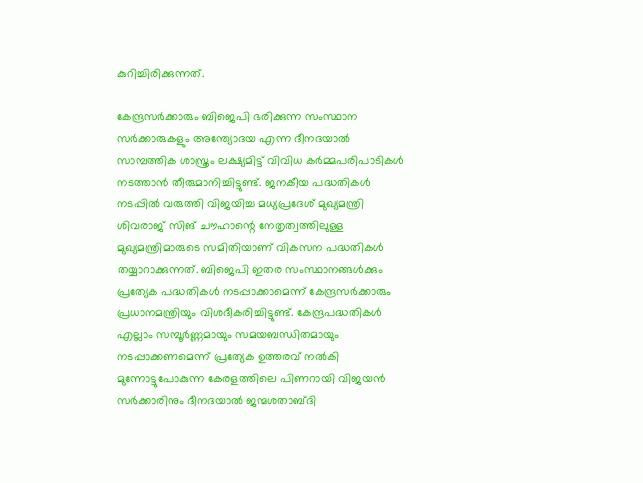കുറിച്ചിരിക്കുന്നത്.

കേന്ദ്രസര്‍ക്കാരും ബിജെപി ഭരിക്കുന്ന സംസ്ഥാന സര്‍ക്കാരുകളും അന്ത്യോദയ എന്ന ദീനദയാല്‍ സാമ്പത്തിക ശാസ്ത്രം ലക്ഷ്യമിട്ട് വിവിധ കര്‍മ്മപരിപാടികള്‍ നടത്താന്‍ തീരുമാനിച്ചിട്ടുണ്ട്. ജനകീയ പദ്ധതികള്‍ നടപ്പില്‍ വരുത്തി വിജയിച്ച മധ്യപ്രദേശ് മുഖ്യമന്ത്രി ശിവരാജ് സിങ് ചൗഹാന്റെ നേതൃത്വത്തിലുള്ള മുഖ്യമന്ത്രിമാരുടെ സമിതിയാണ് വികസന പദ്ധതികള്‍ തയ്യാറാക്കുന്നത്. ബിജെപി ഇതര സംസ്ഥാനങ്ങള്‍ക്കും പ്രത്യേക പദ്ധതികള്‍ നടപ്പാക്കാമെന്ന് കേന്ദ്രസര്‍ക്കാരും പ്രധാനമന്ത്രിയും വിശദീകരിച്ചിട്ടുണ്ട്. കേന്ദ്രപദ്ധതികള്‍ എല്ലാം സമ്പൂര്‍ണ്ണമായും സമയബന്ധിതമായും നടപ്പാക്കണമെന്ന് പ്രത്യേക ഉത്തരവ് നല്‍കി മുന്നോട്ടുപോകുന്ന കേരളത്തിലെ പിണറായി വിജയന്‍ സര്‍ക്കാരിനും ദീനദയാല്‍ ജന്മശതാബ്ദി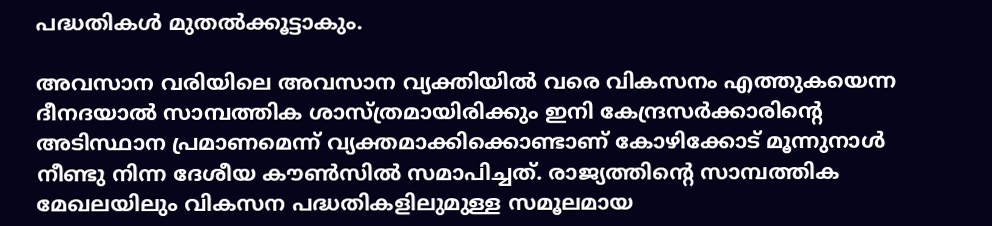പദ്ധതികള്‍ മുതല്‍ക്കൂട്ടാകും.

അവസാന വരിയിലെ അവസാന വ്യക്തിയില്‍ വരെ വികസനം എത്തുകയെന്ന ദീനദയാല്‍ സാമ്പത്തിക ശാസ്ത്രമായിരിക്കും ഇനി കേന്ദ്രസര്‍ക്കാരിന്റെ അടിസ്ഥാന പ്രമാണമെന്ന് വ്യക്തമാക്കിക്കൊണ്ടാണ് കോഴിക്കോട് മൂന്നുനാള്‍ നീണ്ടു നിന്ന ദേശീയ കൗണ്‍സില്‍ സമാപിച്ചത്. രാജ്യത്തിന്റെ സാമ്പത്തിക മേഖലയിലും വികസന പദ്ധതികളിലുമുള്ള സമൂലമായ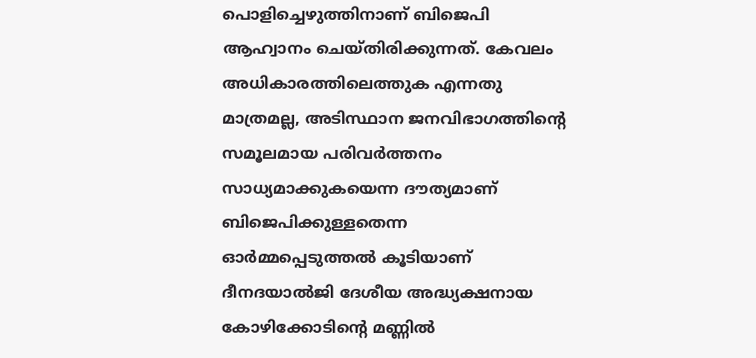പൊളിച്ചെഴുത്തിനാണ് ബിജെപി ആഹ്വാനം ചെയ്തിരിക്കുന്നത്. കേവലം അധികാരത്തിലെത്തുക എന്നതു മാത്രമല്ല, അടിസ്ഥാന ജനവിഭാഗത്തിന്റെ സമൂലമായ പരിവര്‍ത്തനം സാധ്യമാക്കുകയെന്ന ദൗത്യമാണ് ബിജെപിക്കുള്ളതെന്ന ഓര്‍മ്മപ്പെടുത്തല്‍ കൂടിയാണ് ദീനദയാല്‍ജി ദേശീയ അദ്ധ്യക്ഷനായ കോഴിക്കോടിന്റെ മണ്ണില്‍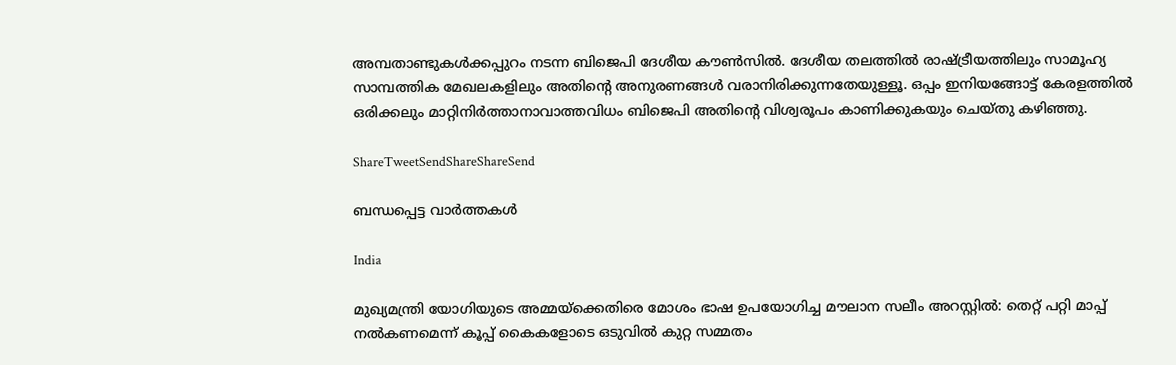അമ്പതാണ്ടുകള്‍ക്കപ്പുറം നടന്ന ബിജെപി ദേശീയ കൗണ്‍സില്‍. ദേശീയ തലത്തില്‍ രാഷ്‌ട്രീയത്തിലും സാമൂഹ്യ സാമ്പത്തിക മേഖലകളിലും അതിന്റെ അനുരണങ്ങള്‍ വരാനിരിക്കുന്നതേയുള്ളൂ. ഒപ്പം ഇനിയങ്ങോട്ട് കേരളത്തില്‍ ഒരിക്കലും മാറ്റിനിര്‍ത്താനാവാത്തവിധം ബിജെപി അതിന്റെ വിശ്വരൂപം കാണിക്കുകയും ചെയ്തു കഴിഞ്ഞു.

ShareTweetSendShareShareSend

ബന്ധപ്പെട്ട വാര്‍ത്തകള്‍

India

മുഖ്യമന്ത്രി യോഗിയുടെ അമ്മയ്‌ക്കെതിരെ മോശം ഭാഷ ഉപയോഗിച്ച മൗലാന സലീം അറസ്റ്റിൽ: തെറ്റ് പറ്റി മാപ്പ് നൽകണമെന്ന് കൂപ്പ് കൈകളോടെ ഒടുവിൽ കുറ്റ സമ്മതം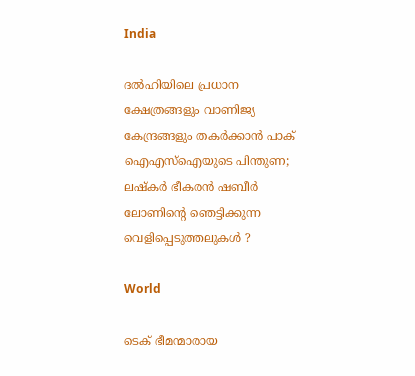India

ദൽഹിയിലെ പ്രധാന ക്ഷേത്രങ്ങളും വാണിജ്യ കേന്ദ്രങ്ങളും തകർക്കാൻ പാക് ഐഎസ്‌ഐയുടെ പിന്തുണ; ലഷ്‌കർ ഭീകരൻ ഷബീർ ലോണിന്റെ ഞെട്ടിക്കുന്ന വെളിപ്പെടുത്തലുകൾ ?

World

ടെക് ഭീമന്മാരായ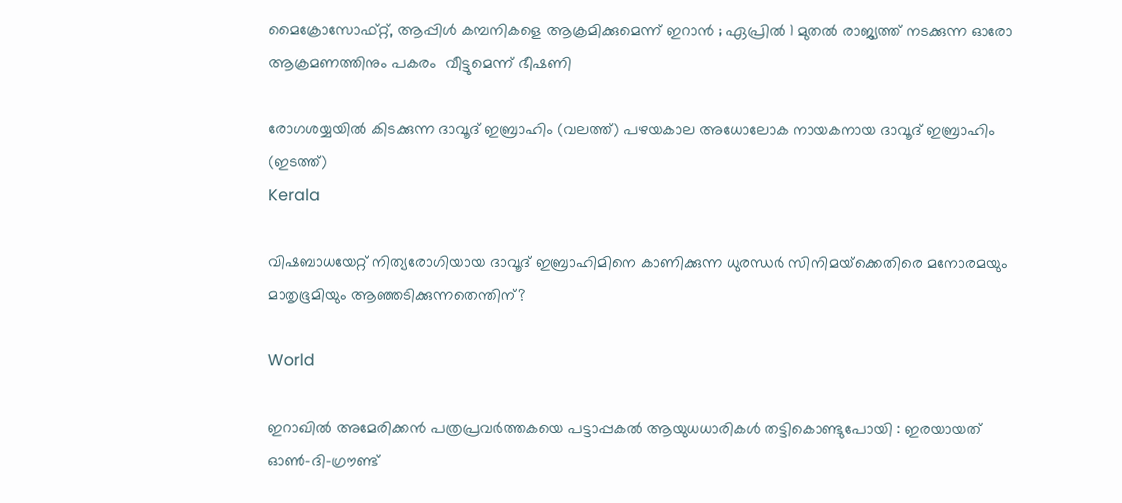മൈക്രോസോഫ്റ്റ്, ആപ്പിൾ കമ്പനികളെ ആക്രമിക്കുമെന്ന് ഇറാൻ ; ഏപ്രിൽ 1 മുതൽ രാജ്യത്ത് നടക്കുന്ന ഓരോ ആക്രമണത്തിനും പകരം  വീട്ടുമെന്ന് ഭീഷണി

രോഗശയ്യയില്‍ കിടക്കുന്ന ദാവൂദ് ഇബ്രാഹിം (വലത്ത്) പഴയകാല അധോലോക നായകനായ ദാവൂദ് ഇബ്രാഹിം (ഇടത്ത്)
Kerala

വിഷബാധയേറ്റ് നിത്യരോഗിയായ ദാവൂദ് ഇബ്രാഹിമിനെ കാണിക്കുന്ന ധുരന്ധര്‍ സിനിമയ്‌ക്കെതിരെ മനോരമയും മാതൃഭൂമിയും ആഞ്ഞടിക്കുന്നതെന്തിന്?

World

ഇറാഖിൽ അമേരിക്കൻ പത്രപ്രവർത്തകയെ പട്ടാപ്പകൽ ആയുധധാരികൾ തട്ടികൊണ്ടുപോയി : ഇരയായത് ഓൺ-ദി-ഗ്രൗണ്ട്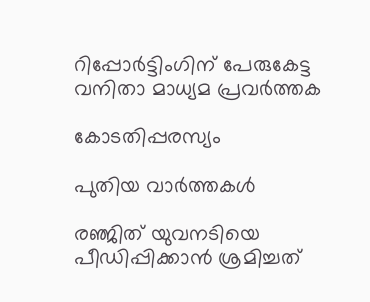റിപ്പോർട്ടിംഗിന് പേരുകേട്ട വനിതാ മാധ്യമ പ്രവർത്തക

കോടതിപ്പരസ്യം

പുതിയ വാര്‍ത്തകള്‍

രഞ്ജിത് യുവനടിയെ പീഡിപ്പിക്കാന്‍ ശ്രമിച്ചത്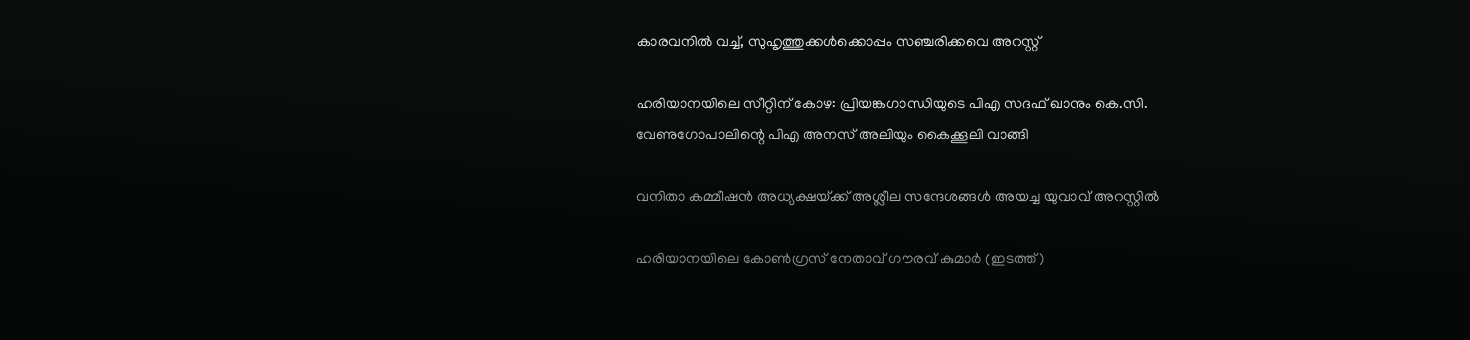കാരവനില്‍ വച്ച്, സുഹൃത്തുക്കള്‍ക്കൊപ്പം സഞ്ചരിക്കവെ അറസ്റ്റ്

ഹരിയാനയിലെ സീറ്റിന് കോഴ: പ്രിയങ്കഗാന്ധിയുടെ പിഎ സദഫ് ഖാനും കെ.സി. വേണുഗോപാലിന്റെ പിഎ അനസ് അലിയും കൈക്കൂലി വാങ്ങി

വനിതാ കമ്മീഷന്‍ അധ്യക്ഷയ്‌ക്ക് അശ്ലീല സന്ദേശങ്ങള്‍ അയച്ച യുവാവ് അറസ്റ്റില്‍

ഹരിയാനയിലെ കോണ്‍ഗ്രസ് നേതാവ് ഗൗരവ് കുമാര്‍ (ഇടത്ത്)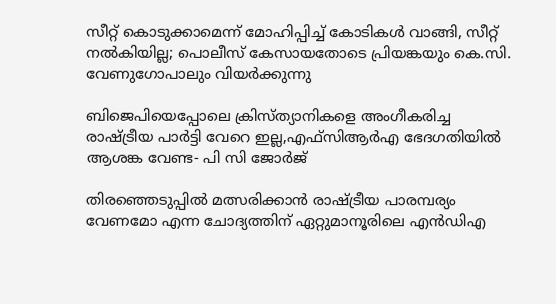സീറ്റ് കൊടുക്കാമെന്ന് മോഹിപ്പിച്ച് കോടികള്‍ വാങ്ങി, സീറ്റ് നല്‍കിയില്ല; പൊലീസ് കേസായതോടെ പ്രിയങ്കയും കെ.സി. വേണുഗോപാലും വിയര്‍ക്കുന്നു

ബിജെപിയെപ്പോലെ ക്രിസ്ത്യാനികളെ അംഗീകരിച്ച രാഷ്‌ട്രീയ പാര്‍ട്ടി വേറെ ഇല്ല,എഫ്സിആര്‍എ ഭേദഗതിയില്‍ ആശങ്ക വേണ്ട- പി സി ജോര്‍ജ്

തിരഞ്ഞെടുപ്പിൽ മത്സരിക്കാൻ രാഷ്‌ട്രീയ പാരമ്പര്യം വേണമോ എന്ന ചോദ്യത്തിന് ഏറ്റുമാനൂരിലെ എന്‍ഡിഎ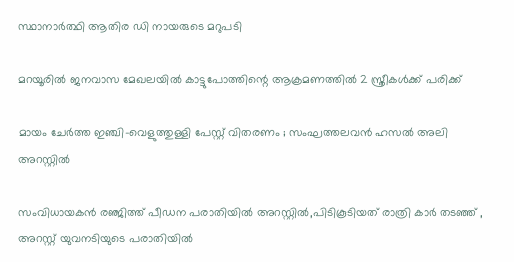സ്ഥാനാര്‍ത്ഥി ആതിര ഡി നായരുടെ മറുപടി

മറയൂരില്‍ ജനവാസ മേഖലയില്‍ കാട്ടുപോത്തിന്റെ ആക്രമണത്തില്‍ 2 സ്ത്രീകള്‍ക്ക് പരിക്ക്

മായം ചേർത്ത ഇഞ്ചി-വെളുത്തുള്ളി പേസ്റ്റ് വിതരണം ; സംഘത്തലവൻ ഹസൽ അലി അറസ്റ്റിൽ

സംവിധായകന്‍ രഞ്ജിത്ത് പീഡന പരാതിയില്‍ അറസ്റ്റില്‍,പിടികൂടിയത് രാത്രി കാര്‍ തടഞ്ഞ് , അറസ്റ്റ് യുവനടിയുടെ പരാതിയില്‍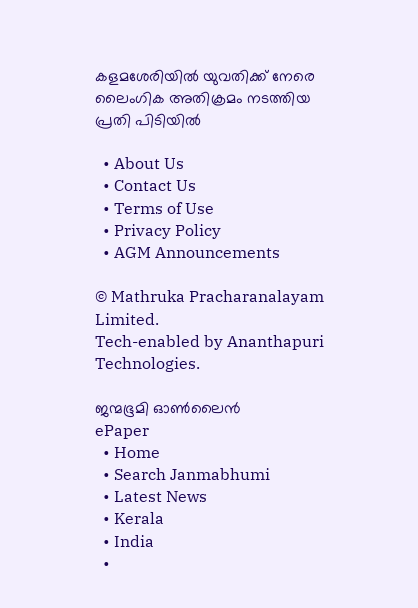കളമശേരിയില്‍ യുവതിക്ക് നേരെ ലൈംഗിക അതിക്രമം നടത്തിയ പ്രതി പിടിയില്‍

  • About Us
  • Contact Us
  • Terms of Use
  • Privacy Policy
  • AGM Announcements

© Mathruka Pracharanalayam Limited.
Tech-enabled by Ananthapuri Technologies.

ജന്മഭൂമി ഓണ്‍ലൈന്‍
ePaper
  • Home
  • Search Janmabhumi
  • Latest News
  • Kerala
  • India
  •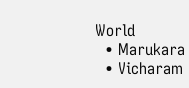World
  • Marukara
  • Vicharam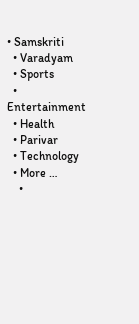• Samskriti
  • Varadyam
  • Sports
  • Entertainment
  • Health
  • Parivar
  • Technology
  • More …
    •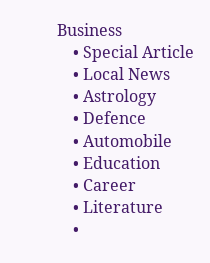Business
    • Special Article
    • Local News
    • Astrology
    • Defence
    • Automobile
    • Education
    • Career
    • Literature
    •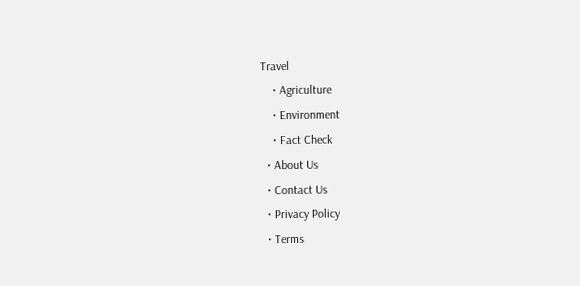Travel
    • Agriculture
    • Environment
    • Fact Check
  • About Us
  • Contact Us
  • Privacy Policy
  • Terms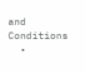and Conditions
  •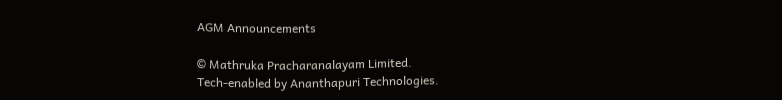AGM Announcements

© Mathruka Pracharanalayam Limited.
Tech-enabled by Ananthapuri Technologies.